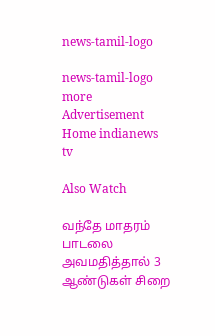news-tamil-logo

news-tamil-logo
more
Advertisement
Home indianews
tv

Also Watch

வந்தே மாதரம் பாடலை அவமதித்தால் 3 ஆண்டுகள் சிறை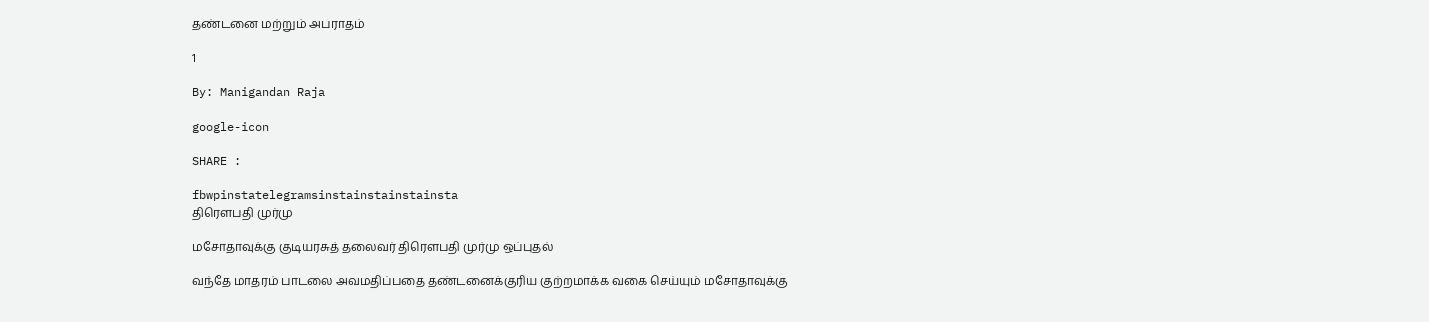தண்டனை மற்றும் அபராதம்

1

By: Manigandan Raja

google-icon

SHARE :

fbwpinstatelegramsinstainstainstainsta
திரௌபதி முர்மு

மசோதாவுக்கு குடியரசுத் தலைவர் திரௌபதி முர்மு ஒப்புதல்

வந்தே மாதரம் பாடலை அவமதிப்பதை தண்டனைக்குரிய குற்றமாக்க வகை செய்யும் மசோதாவுக்கு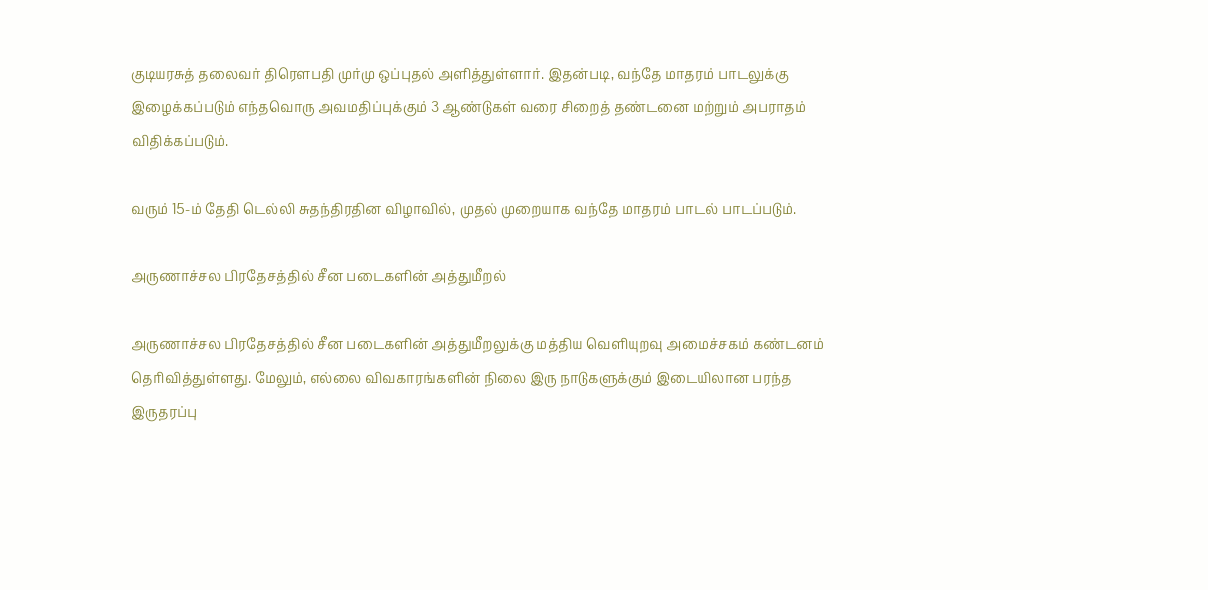குடியரசுத் தலைவர் திரெளபதி முர்மு ஒப்புதல் அளித்துள்ளார். இதன்படி, வந்தே மாதரம் பாடலுக்கு இழைக்கப்படும் எந்தவொரு அவமதிப்புக்கும் 3 ஆண்டுகள் வரை சிறைத் தண்டனை மற்றும் அபராதம் விதிக்கப்படும்.

வரும் 15-ம் தேதி டெல்லி சுதந்திரதின விழாவில், முதல் முறையாக வந்தே மாதரம் பாடல் பாடப்படும்.

அருணாச்சல பிரதேசத்தில் சீன படைகளின் அத்துமீறல்

அருணாச்சல பிரதேசத்தில் சீன படைகளின் அத்துமீறலுக்கு மத்திய வெளியுறவு அமைச்சகம் கண்டனம் தெரிவித்துள்ளது. மேலும், எல்லை விவகாரங்களின் நிலை இரு நாடுகளுக்கும் இடையிலான பரந்த இருதரப்பு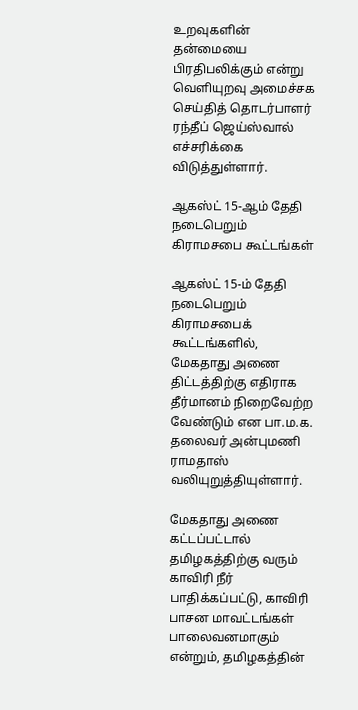உறவுகளின் தன்மையை பிரதிபலிக்கும் என்று வெளியுறவு அமைச்சக செய்தித் தொடர்பாளர் ரந்தீப் ஜெய்ஸ்வால் எச்சரிக்கை விடுத்துள்ளார்.

ஆகஸ்ட் 15-ஆம் தேதி நடைபெறும் கிராமசபை கூட்டங்கள்

ஆகஸ்ட் 15-ம் தேதி நடைபெறும் கிராமசபைக் கூட்டங்களில், மேகதாது அணை திட்டத்திற்கு எதிராக தீர்மானம் நிறைவேற்ற வேண்டும் என பா.ம.க. தலைவர் அன்புமணி ராமதாஸ் வலியுறுத்தியுள்ளார்.

மேகதாது அணை கட்டப்பட்டால் தமிழகத்திற்கு வரும் காவிரி நீர் பாதிக்கப்பட்டு, காவிரி பாசன மாவட்டங்கள் பாலைவனமாகும் என்றும், தமிழகத்தின்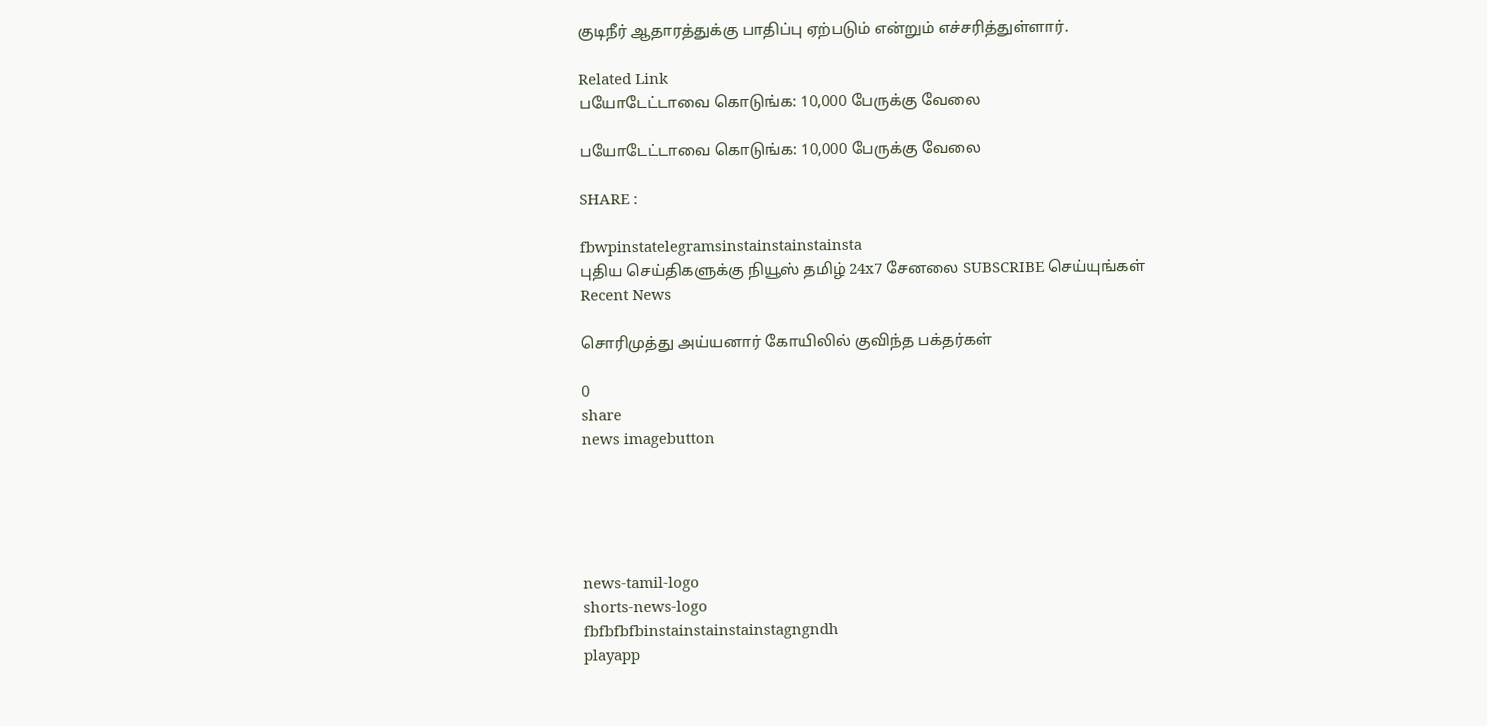குடிநீர் ஆதாரத்துக்கு பாதிப்பு ஏற்படும் என்றும் எச்சரித்துள்ளார்.

Related Link
பயோடேட்டாவை கொடுங்க: 10,000 பேருக்கு வேலை

பயோடேட்டாவை கொடுங்க: 10,000 பேருக்கு வேலை

SHARE :

fbwpinstatelegramsinstainstainstainsta
புதிய செய்திகளுக்கு நியூஸ் தமிழ் 24x7 சேனலை SUBSCRIBE செய்யுங்கள்
Recent News

சொரிமுத்து அய்யனார் கோயிலில் குவிந்த பக்தர்கள்

0
share
news imagebutton





news-tamil-logo
shorts-news-logo
fbfbfbfbinstainstainstainstagngndh
playapp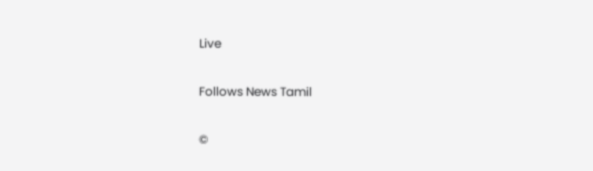Live

Follows News Tamil

©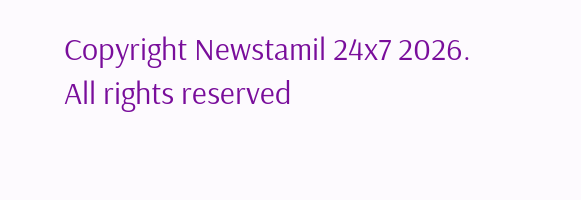Copyright Newstamil 24x7 2026. All rights reserved